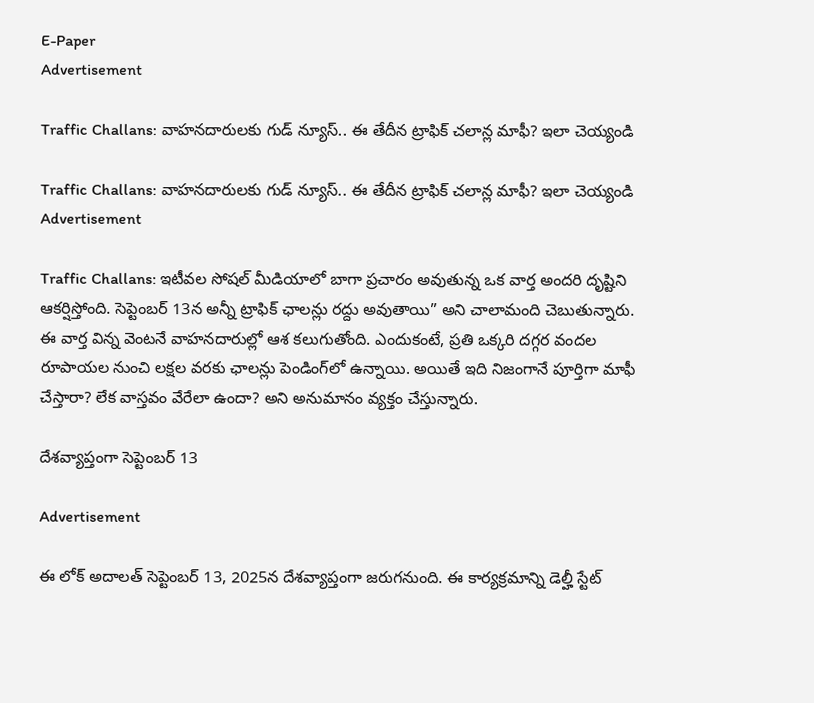E-Paper
Advertisement

Traffic Challans: వాహనదారులకు గుడ్ న్యూస్.. ఈ తేదీన ట్రాఫిక్ చలాన్ల మాఫీ? ఇలా చెయ్యండి

Traffic Challans: వాహనదారులకు గుడ్ న్యూస్.. ఈ తేదీన ట్రాఫిక్ చలాన్ల మాఫీ? ఇలా చెయ్యండి
Advertisement

Traffic Challans: ఇటీవల సోషల్ మీడియాలో బాగా ప్రచారం అవుతున్న ఒక వార్త అందరి దృష్టిని ఆకర్షిస్తోంది. సెప్టెంబర్ 13న అన్నీ ట్రాఫిక్ ఛాలన్లు రద్దు అవుతాయి” అని చాలామంది చెబుతున్నారు. ఈ వార్త విన్న వెంటనే వాహనదారుల్లో ఆశ కలుగుతోంది. ఎందుకంటే, ప్రతి ఒక్కరి దగ్గర వందల రూపాయల నుంచి లక్షల వరకు ఛాలన్లు పెండింగ్‌లో ఉన్నాయి. అయితే ఇది నిజంగానే పూర్తిగా మాఫీ చేస్తారా? లేక వాస్తవం వేరేలా ఉందా? అని అనుమానం వ్యక్తం చేస్తున్నారు.

దేశవ్యాప్తంగా సెప్టెంబర్ 13

Advertisement

ఈ లోక్ అదాలత్ సెప్టెంబర్ 13, 2025న దేశవ్యాప్తంగా జరుగనుంది. ఈ కార్యక్రమాన్ని డెల్హీ స్టేట్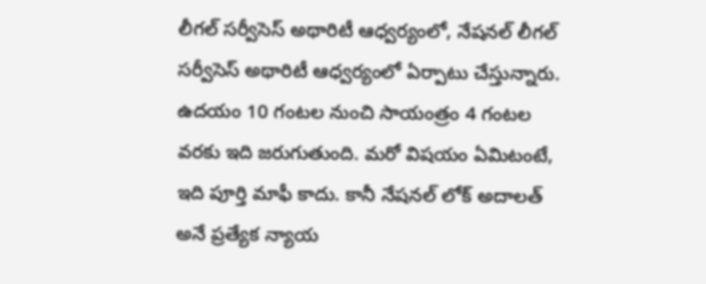లీగల్ సర్వీసెస్ అథారిటీ ఆధ్వర్యంలో, నేషనల్ లీగల్ సర్వీసెస్ అథారిటీ ఆధ్వర్యంలో ఏర్పాటు చేస్తున్నారు. ఉదయం 10 గంటల నుంచి సాయంత్రం 4 గంటల వరకు ఇది జరుగుతుంది. మరో విషయం ఏమిటంటే, ఇది పూర్తి మాఫీ కాదు. కానీ నేషనల్ లోక్ అదాలత్ అనే ప్రత్యేక న్యాయ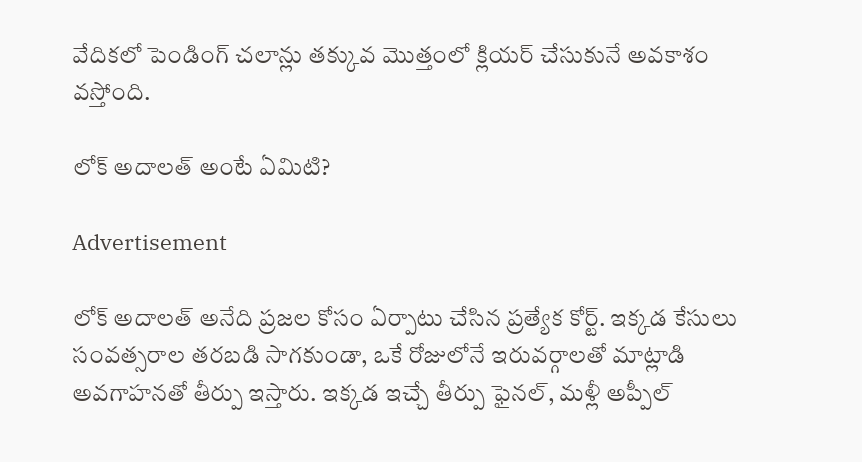వేదికలో పెండింగ్ చలాన్లు తక్కువ మొత్తంలో క్లియర్ చేసుకునే అవకాశం వస్తోంది.

లోక్ అదాలత్ అంటే ఏమిటి?

Advertisement

లోక్ అదాలత్ అనేది ప్రజల కోసం ఏర్పాటు చేసిన ప్రత్యేక కోర్ట్. ఇక్కడ కేసులు సంవత్సరాల తరబడి సాగకుండా, ఒకే రోజులోనే ఇరువర్గాలతో మాట్లాడి  అవగాహనతో తీర్పు ఇస్తారు. ఇక్కడ ఇచ్చే తీర్పు ఫైనల్, మళ్లీ అప్పీల్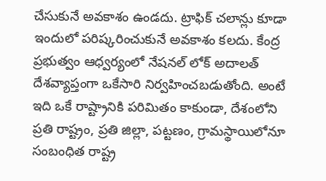చేసుకునే అవకాశం ఉండదు. ట్రాఫిక్ చలాన్లు కూడా ఇందులో పరిష్కరించుకునే అవకాశం కలదు. కేంద్ర ప్రభుత్వం ఆధ్వర్యంలో నేషనల్ లోక్ అదాలత్ దేశవ్యాప్తంగా ఒకేసారి నిర్వహించబడుతోంది. అంటే ఇది ఒకే రాష్ట్రానికి పరిమితం కాకుండా, దేశంలోని ప్రతి రాష్ట్రం, ప్రతి జిల్లా, పట్టణం, గ్రామస్థాయిలోనూ సంబంధిత రాష్ట్ర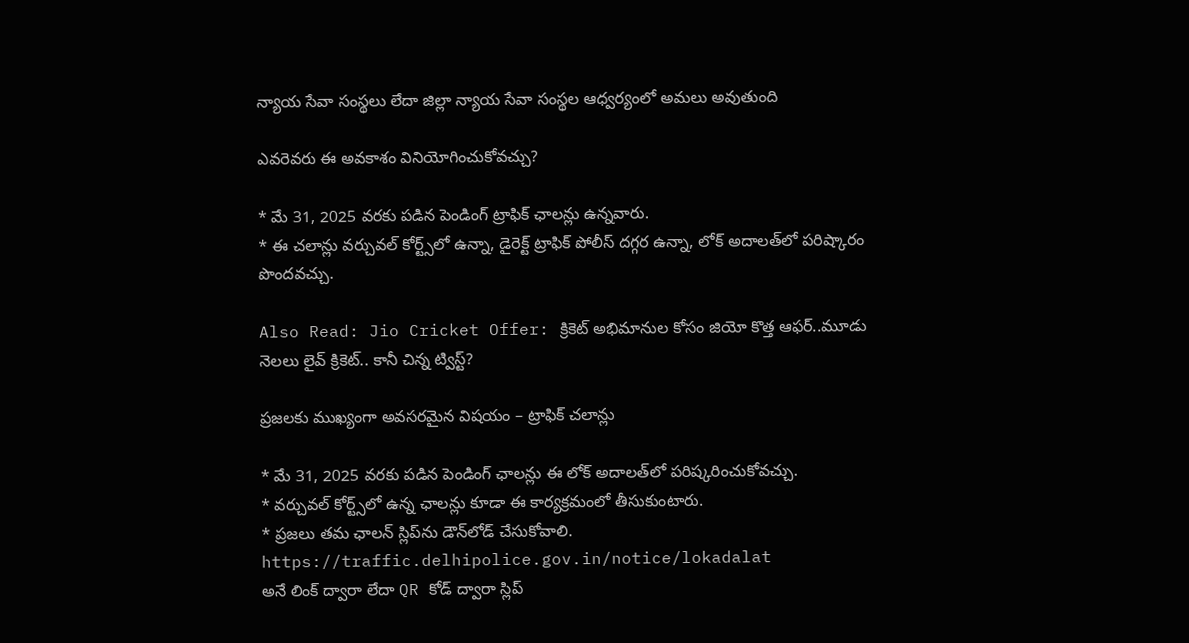న్యాయ సేవా సంస్థలు లేదా జిల్లా న్యాయ సేవా సంస్థల ఆధ్వర్యంలో అమలు అవుతుంది

ఎవరెవరు ఈ అవకాశం వినియోగించుకోవచ్చు?

* మే 31, 2025 వరకు పడిన పెండింగ్ ట్రాఫిక్ ఛాలన్లు ఉన్నవారు.
* ఈ చలాన్లు వర్చువల్ కోర్ట్స్‌లో ఉన్నా, డైరెక్ట్ ట్రాఫిక్ పోలీస్ దగ్గర ఉన్నా, లోక్ అదాలత్‌లో పరిష్కారం పొందవచ్చు.

Also Read: Jio Cricket Offer: క్రికెట్ అభిమానుల కోసం జియో కొత్త ఆఫర్..మూడు నెలలు లైవ్ క్రికెట్.. కానీ చిన్న ట్విస్ట్?

ప్రజలకు ముఖ్యంగా అవసరమైన విషయం – ట్రాఫిక్ చలాన్లు

* మే 31, 2025 వరకు పడిన పెండింగ్ ఛాలన్లు ఈ లోక్‌ అదాలత్‌లో పరిష్కరించుకోవచ్చు.
* వర్చువల్ కోర్ట్స్‌లో ఉన్న ఛాలన్లు కూడా ఈ కార్యక్రమంలో తీసుకుంటారు.
* ప్రజలు తమ ఛాలన్ స్లిప్‌ను డౌన్‌లోడ్ చేసుకోవాలి. https://traffic.delhipolice.gov.in/notice/lokadalat
అనే లింక్ ద్వారా లేదా QR కోడ్ ద్వారా స్లిప్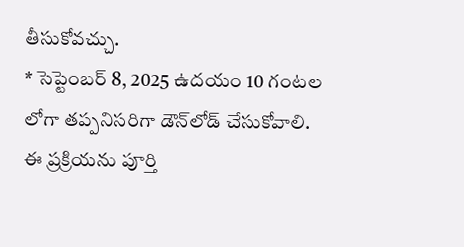తీసుకోవచ్చు.
* సెప్టెంబర్ 8, 2025 ఉదయం 10 గంటల లోగా తప్పనిసరిగా డౌన్‌లోడ్ చేసుకోవాలి. ఈ ప్రక్రియను పూర్తి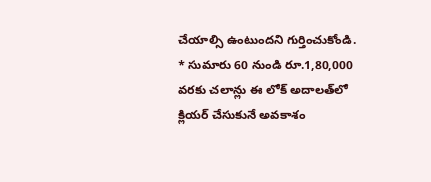చేయాల్సి ఉంటుందని గుర్తించుకోండి.
* సుమారు 60 నుండి రూ.1,80,000 వరకు చలాన్లు ఈ లోక్‌ అదాలత్‌లో క్లియర్ చేసుకునే అవకాశం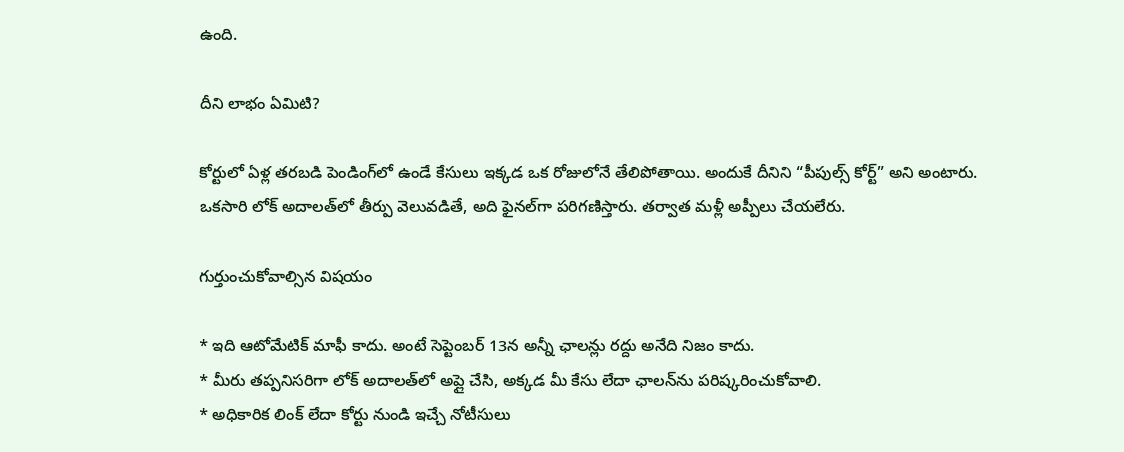ఉంది.

దీని లాభం ఏమిటి?

కోర్టులో ఏళ్ల తరబడి పెండింగ్‌లో ఉండే కేసులు ఇక్కడ ఒక రోజులోనే తేలిపోతాయి. అందుకే దీనిని “పీపుల్స్ కోర్ట్” అని అంటారు. ఒకసారి లోక్ అదాలత్‌లో తీర్పు వెలువడితే, అది ఫైనల్‌గా పరిగణిస్తారు. తర్వాత మళ్లీ అప్పీలు చేయలేరు.

గుర్తుంచుకోవాల్సిన విషయం

* ఇది ఆటోమేటిక్ మాఫీ కాదు. అంటే సెప్టెంబర్ 13న అన్నీ ఛాలన్లు రద్దు అనేది నిజం కాదు.
* మీరు తప్పనిసరిగా లోక్‌ అదాలత్‌లో అప్లై చేసి, అక్కడ మీ కేసు లేదా ఛాలన్‌ను పరిష్కరించుకోవాలి.
* అధికారిక లింక్ లేదా కోర్టు నుండి ఇచ్చే నోటీసులు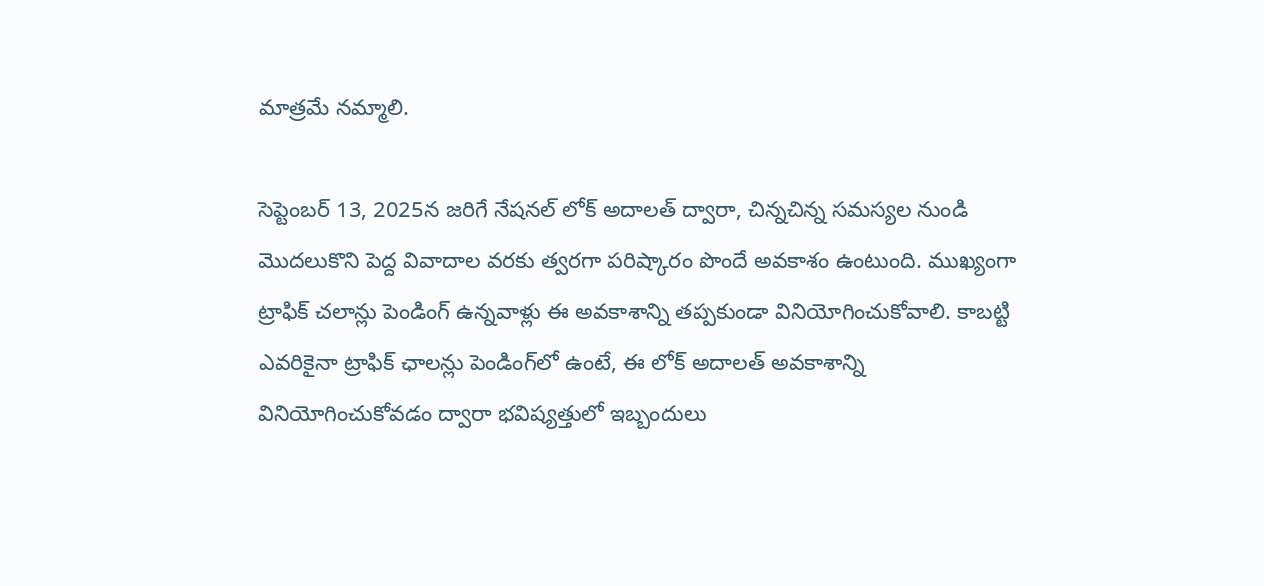మాత్రమే నమ్మాలి.

సెప్టెంబర్ 13, 2025న జరిగే నేషనల్‌ లోక్‌ అదాలత్‌ ద్వారా, చిన్నచిన్న సమస్యల నుండి మొదలుకొని పెద్ద వివాదాల వరకు త్వరగా పరిష్కారం పొందే అవకాశం ఉంటుంది. ముఖ్యంగా ట్రాఫిక్ చలాన్లు పెండింగ్ ఉన్నవాళ్లు ఈ అవకాశాన్ని తప్పకుండా వినియోగించుకోవాలి. కాబట్టి ఎవరికైనా ట్రాఫిక్ ఛాలన్లు పెండింగ్‌లో ఉంటే, ఈ లోక్ అదాలత్ అవకాశాన్ని వినియోగించుకోవడం ద్వారా భవిష్యత్తులో ఇబ్బందులు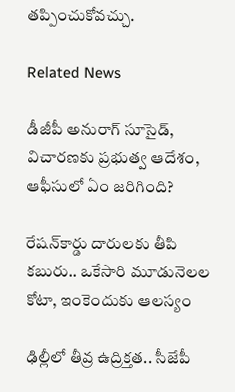తప్పించుకోవచ్చు.

Related News

డీజీపీ అనురాగ్‌ సూసైడ్‌, విచారణకు ప్రభుత్వ ఆదేశం, ఆఫీసులో ఏం జరిగింది?

రేషన్‌కార్డు దారులకు తీపి కబురు.. ఒకేసారి మూడునెలల కోటా, ఇంకెందుకు ఆలస్యం

ఢిల్లీలో తీవ్ర ఉద్రిక్తత.. సీజేపీ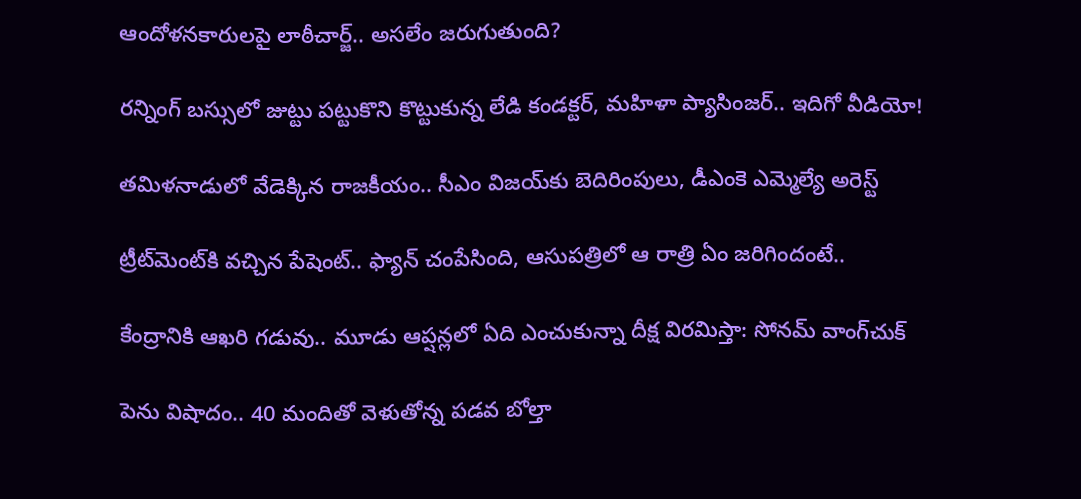ఆందోళనకారులపై లాఠీచార్జ్.. అసలేం జరుగుతుంది?

రన్నింగ్‌ బస్సులో జుట్టు పట్టుకొని కొట్టుకున్న లేడి కండక్టర్, మహిళా ప్యాసింజర్.. ఇదిగో వీడియో!

తమిళనాడులో వేడెక్కిన రాజకీయం.. సీఎం విజయ్‌కు బెదిరింపులు, డీఎంకె ఎమ్మెల్యే అరెస్ట్

ట్రీట్‌మెంట్‌కి వచ్చిన పేషెంట్.. ఫ్యాన్ చంపేసింది, ఆసుపత్రిలో ఆ రాత్రి ఏం జరిగిందంటే..

కేంద్రానికి ఆఖరి గడువు.. మూడు ఆప్షన్లలో ఏది ఎంచుకున్నా దీక్ష విరమిస్తా: సోనమ్ వాంగ్‌చుక్

పెను విషాదం.. 40 మందితో వెళుతోన్న ప‌డ‌వ బోల్తా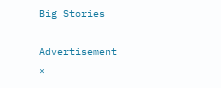Big Stories

Advertisement
×